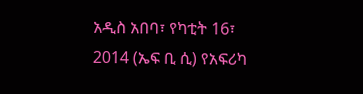አዲስ አበባ፣ የካቲት 16፣ 2014 (ኤፍ ቢ ሲ) የአፍሪካ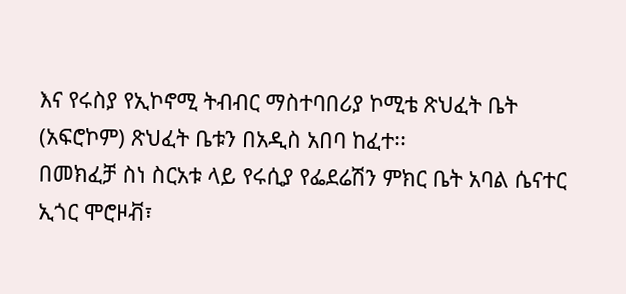እና የሩስያ የኢኮኖሚ ትብብር ማስተባበሪያ ኮሚቴ ጽህፈት ቤት (አፍሮኮም) ጽህፈት ቤቱን በአዲስ አበባ ከፈተ፡፡
በመክፈቻ ስነ ስርአቱ ላይ የሩሲያ የፌደሬሽን ምክር ቤት አባል ሴናተር ኢጎር ሞሮዞቭ፣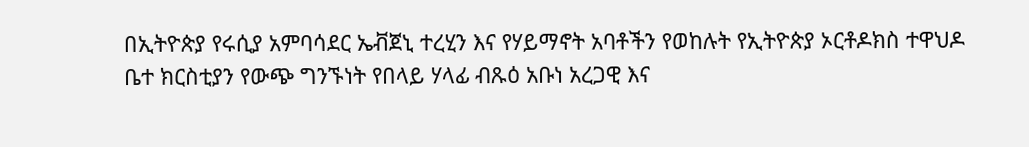በኢትዮጵያ የሩሲያ አምባሳደር ኤቭጀኒ ተረሂን እና የሃይማኖት አባቶችን የወከሉት የኢትዮጵያ ኦርቶዶክስ ተዋህዶ ቤተ ክርስቲያን የውጭ ግንኙነት የበላይ ሃላፊ ብጹዕ አቡነ አረጋዊ እና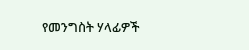የመንግስት ሃላፊዎች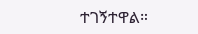ተገኝተዋል።